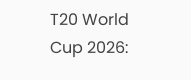T20 World Cup 2026: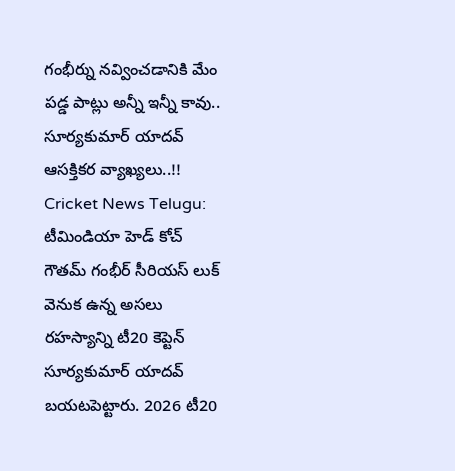గంభీర్ను నవ్వించడానికి మేం పడ్డ పాట్లు అన్నీ ఇన్నీ కావు.. సూర్యకుమార్ యాదవ్ ఆసక్తికర వ్యాఖ్యలు..!!
Cricket News Telugu: టీమిండియా హెడ్ కోచ్ గౌతమ్ గంభీర్ సీరియస్ లుక్ వెనుక ఉన్న అసలు రహస్యాన్ని టీ20 కెప్టెన్ సూర్యకుమార్ యాదవ్ బయటపెట్టారు. 2026 టీ20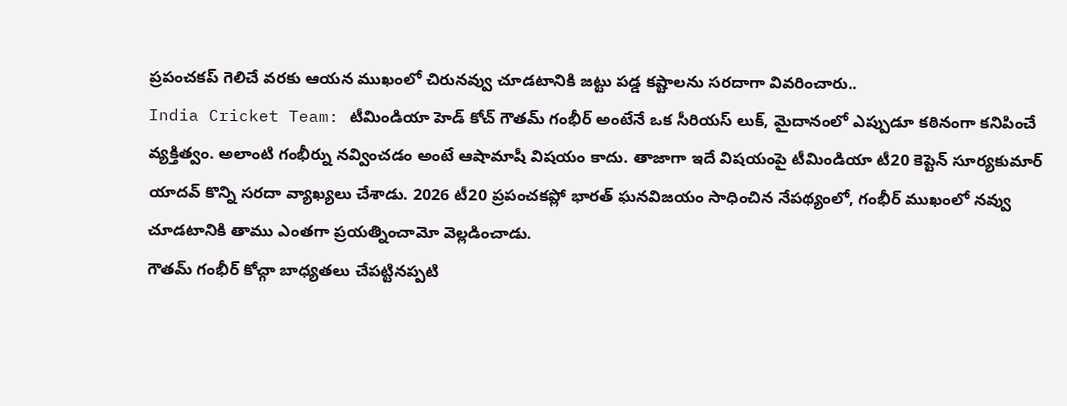ప్రపంచకప్ గెలిచే వరకు ఆయన ముఖంలో చిరునవ్వు చూడటానికి జట్టు పడ్డ కష్టాలను సరదాగా వివరించారు..
India Cricket Team: టీమిండియా హెడ్ కోచ్ గౌతమ్ గంభీర్ అంటేనే ఒక సీరియస్ లుక్, మైదానంలో ఎప్పుడూ కఠినంగా కనిపించే వ్యక్తిత్వం. అలాంటి గంభీర్ను నవ్వించడం అంటే ఆషామాషీ విషయం కాదు. తాజాగా ఇదే విషయంపై టీమిండియా టీ20 కెప్టెన్ సూర్యకుమార్ యాదవ్ కొన్ని సరదా వ్యాఖ్యలు చేశాడు. 2026 టీ20 ప్రపంచకప్లో భారత్ ఘనవిజయం సాధించిన నేపథ్యంలో, గంభీర్ ముఖంలో నవ్వు చూడటానికి తాము ఎంతగా ప్రయత్నించామో వెల్లడించాడు.
గౌతమ్ గంభీర్ కోచ్గా బాధ్యతలు చేపట్టినప్పటి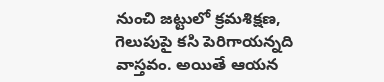నుంచి జట్టులో క్రమశిక్షణ, గెలుపుపై కసి పెరిగాయన్నది వాస్తవం. అయితే ఆయన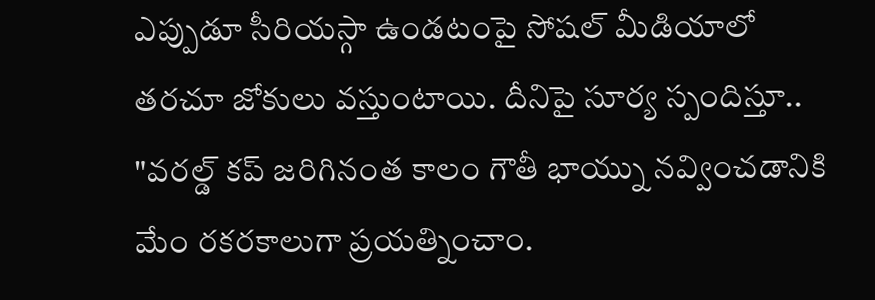ఎప్పుడూ సీరియస్గా ఉండటంపై సోషల్ మీడియాలో తరచూ జోకులు వస్తుంటాయి. దీనిపై సూర్య స్పందిస్తూ.. "వరల్డ్ కప్ జరిగినంత కాలం గౌతీ భాయ్ను నవ్వించడానికి మేం రకరకాలుగా ప్రయత్నించాం.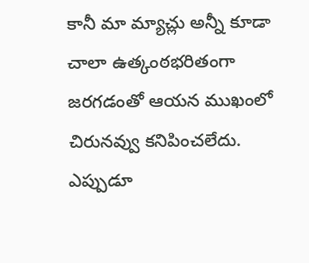కానీ మా మ్యాచ్లు అన్నీ కూడా చాలా ఉత్కంఠభరితంగా జరగడంతో ఆయన ముఖంలో చిరునవ్వు కనిపించలేదు. ఎప్పుడూ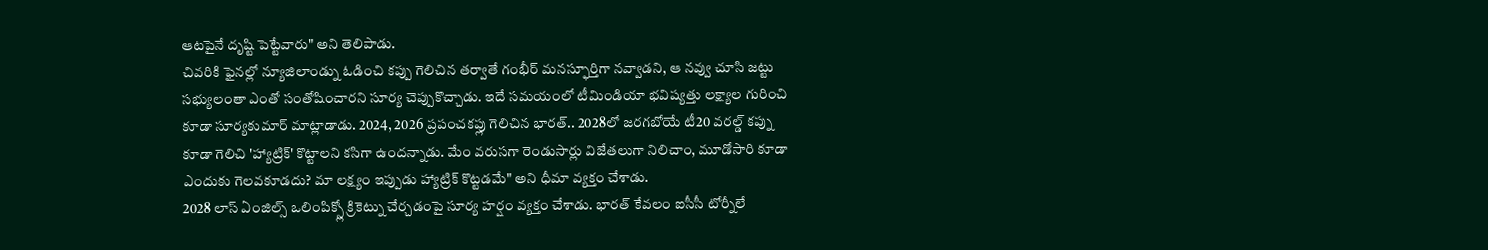ఆటపైనే దృష్టి పెట్టేవారు" అని తెలిపాడు.
చివరికి ఫైనల్లో న్యూజిలాండ్ను ఓడించి కప్పు గెలిచిన తర్వాతే గంభీర్ మనస్ఫూర్తిగా నవ్వాడని, ఆ నవ్వు చూసి జట్టు సభ్యులంతా ఎంతో సంతోషించారని సూర్య చెప్పుకొచ్చాడు. ఇదే సమయంలో టీమిండియా భవిష్యత్తు లక్ష్యాల గురించి కూడా సూర్యకుమార్ మాట్లాడాడు. 2024, 2026 ప్రపంచకప్లు గెలిచిన భారత్.. 2028లో జరగబోయే టీ20 వరల్డ్ కప్ను కూడా గెలిచి 'హ్యాట్రిక్' కొట్టాలని కసిగా ఉందన్నాడు. మేం వరుసగా రెండుసార్లు విజేతలుగా నిలిచాం, మూడోసారి కూడా ఎందుకు గెలవకూడదు? మా లక్ష్యం ఇప్పుడు హ్యాట్రిక్ కొట్టడమే" అని ధీమా వ్యక్తం చేశాడు.
2028 లాస్ ఏంజిల్స్ ఒలింపిక్స్లో క్రికెట్ను చేర్చడంపై సూర్య హర్షం వ్యక్తం చేశాడు. భారత్ కేవలం ఐసీసీ టోర్నీలే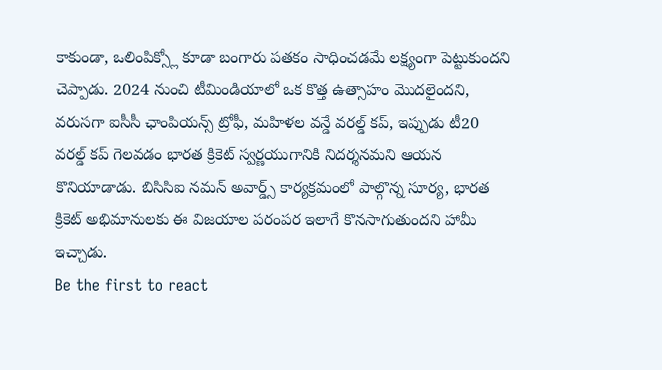కాకుండా, ఒలింపిక్స్లో కూడా బంగారు పతకం సాధించడమే లక్ష్యంగా పెట్టుకుందని చెప్పాడు. 2024 నుంచి టీమిండియాలో ఒక కొత్త ఉత్సాహం మొదలైందని, వరుసగా ఐసీసీ ఛాంపియన్స్ ట్రోఫీ, మహిళల వన్డే వరల్డ్ కప్, ఇప్పుడు టీ20 వరల్డ్ కప్ గెలవడం భారత క్రికెట్ స్వర్ణయుగానికి నిదర్శనమని ఆయన కొనియాడాడు. బిసిసిఐ నమన్ అవార్డ్స్ కార్యక్రమంలో పాల్గొన్న సూర్య, భారత క్రికెట్ అభిమానులకు ఈ విజయాల పరంపర ఇలాగే కొనసాగుతుందని హామీ ఇచ్చాడు.
Be the first to react